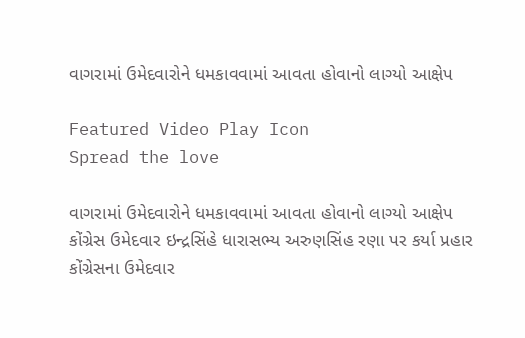વાગરામાં ઉમેદવારોને ધમકાવવામાં આવતા હોવાનો લાગ્યો આક્ષેપ

Featured Video Play Icon
Spread the love

વાગરામાં ઉમેદવારોને ધમકાવવામાં આવતા હોવાનો લાગ્યો આક્ષેપ
કોંગ્રેસ ઉમેદવાર ઇન્દ્રસિંહે ધારાસભ્ય અરુણસિંહ રણા પર કર્યા પ્રહાર
કોંગ્રેસના ઉમેદવાર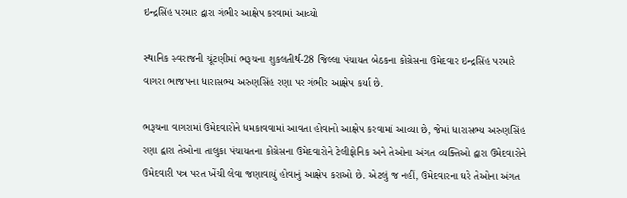ઇન્દ્રસિંહ પરમાર દ્વારા ગંભીર આક્ષેપ કરવામાં આવ્યો

સ્થાનિક સ્વરાજની ચૂંટણીમાં ભરૂચના શુકલતીર્થ-28 જિલ્લા પંચાયત બેઠકના કોંગ્રેસના ઉમેદવાર ઇન્દ્રસિંહ પરમારે વાગરા ભાજપના ધારાસભ્ય અરુણસિંહ રણા પર ગંભીર આક્ષેપ કર્યા છે.

ભરૂચના વાગરામાં ઉમેદવારોને ધમકાવવામાં આવતા હોવાનો આક્ષેપ કરવામાં આવ્યા છે, જેમાં ધારાસભ્ય અરુણસિંહ રણા દ્વારા તેઓના તાલુકા પંચાયતના કોંગ્રેસના ઉમેદવારોને ટેલીફોનિક અને તેઓના અંગત વ્યક્તિઓ દ્વારા ઉમેદવારોને ઉમેદવારી પત્ર પરત ખેંચી લેવા જણાવાયું હોવાનું આક્ષેપ કરાઓ છે. એટલું જ નહીં, ઉમેદવારના ઘરે તેઓના અંગત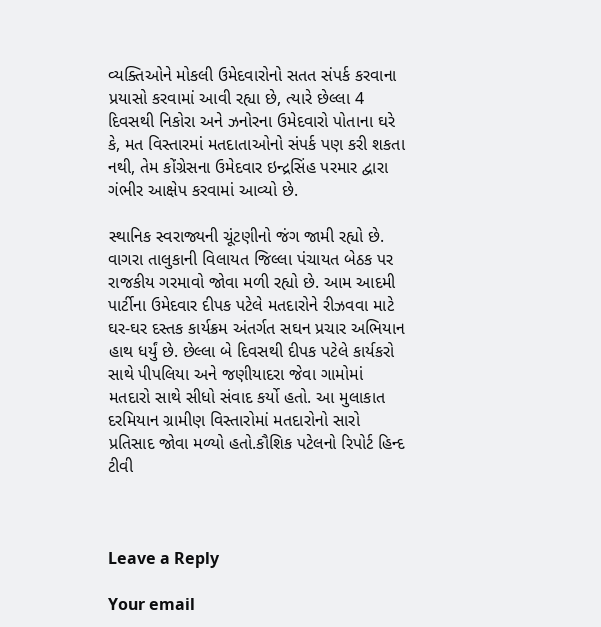વ્યક્તિઓને મોકલી ઉમેદવારોનો સતત સંપર્ક કરવાના પ્રયાસો કરવામાં આવી રહ્યા છે, ત્યારે છેલ્લા 4 દિવસથી નિકોરા અને ઝનોરના ઉમેદવારો પોતાના ઘરે કે, મત વિસ્તારમાં મતદાતાઓનો સંપર્ક પણ કરી શકતા નથી, તેમ કોંગ્રેસના ઉમેદવાર ઇન્દ્રસિંહ પરમાર દ્વારા ગંભીર આક્ષેપ કરવામાં આવ્યો છે.

સ્થાનિક સ્વરાજ્યની ચૂંટણીનો જંગ જામી રહ્યો છે. વાગરા તાલુકાની વિલાયત જિલ્લા પંચાયત બેઠક પર રાજકીય ગરમાવો જોવા મળી રહ્યો છે. આમ આદમી પાર્ટીના ઉમેદવાર દીપક પટેલે મતદારોને રીઝવવા માટે ઘર-ઘર દસ્તક કાર્યક્રમ અંતર્ગત સઘન પ્રચાર અભિયાન હાથ ધર્યું છે. છેલ્લા બે દિવસથી દીપક પટેલે કાર્યકરો સાથે પીપલિયા અને જણીયાદરા જેવા ગામોમાં મતદારો સાથે સીધો સંવાદ કર્યો હતો. આ મુલાકાત દરમિયાન ગ્રામીણ વિસ્તારોમાં મતદારોનો સારો પ્રતિસાદ જોવા મળ્યો હતો.કૌશિક પટેલનો રિપોર્ટ હિન્દ ટીવી



Leave a Reply

Your email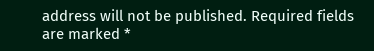address will not be published. Required fields are marked *